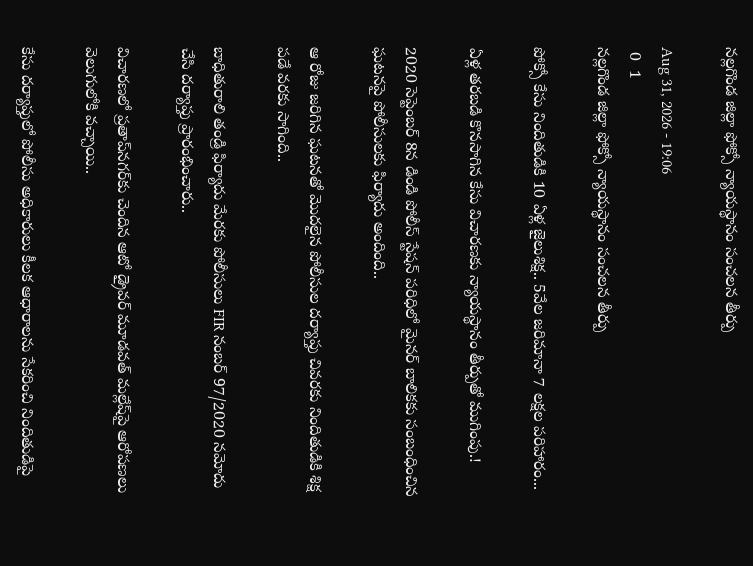నల్లగొండ జిల్లా ఫోక్సో న్యాయస్థానం సంచలన తీర్పు

Aug 31, 2026 - 19:06
 0  1
నల్లగొండ జిల్లా ఫోక్సో న్యాయస్థానం సంచలన తీర్పు

పోక్సో కేసు నిందితుడికి 10 ఏళ్ల జైలుశిక్ష.. 5వేల జరిమానా 7 లక్షల పరిహారం...

ఏళ్ల తరబడి కొనసాగిన కేసు విచారణకు న్యాయస్థానం తీర్పుతో ముగింపు.!

2020 సెప్టెంబర్ 8న డిండి పోలీస్ స్టేషన్ పరిధిలో మైనర్ బాలికకు సంబంధించిన ఘటనపై పోలీసులకు ఫిర్యాదు అందింది..

ఆ రోజు జరిగిన ఘటనతో మొదలైన పోలీసుల దర్యాప్తు చివరకు నిందితుడికి శిక్ష పడే వరకు సాగింది..

బాధితురాలి తండ్రి ఫిర్యాదు మేరకు పోలీసులు FIR నంబర్ 97/2020 నమోదు చేసి దర్యాప్తు ప్రారంభించారు..

విచారణలో ప్రతాప్‌నగర్‌కు చెందిన ఆటో డ్రైవర్ మూడవత్ మల్లేష్‌పై ఆరోపణలు వెలుగులోకి వచ్చాయి..

కేసు దర్యాప్తులో పోలీసు అధికారులు కీలక ఆధారాలను సేకరించి నిందితుడిపై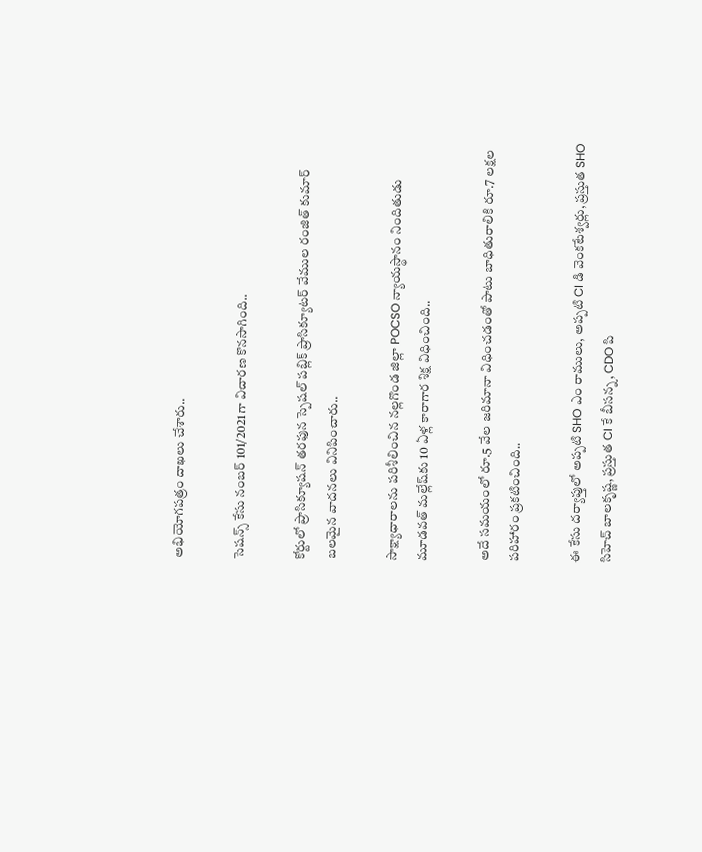అభియోగపత్రం దాఖలు చేశారు..

సెషన్స్ కేసు నంబర్ 101/2021గా విచారణ కొనసాగింది..

కోర్టులో ప్రాసిక్యూషన్ తరఫున స్పెషల్ పబ్లిక్ ప్రాసిక్యూటర్ వేముల రంజిత్ కుమార్ బలమైన వాదనలు వినిపించారు..

సాక్ష్యాధారాలను పరిశీలించిన నల్లగొండ జిల్లా POCSO న్యాయస్థానం నిందితుడు మూడవత్ మల్లేష్‌కు 10 ఏళ్ల కారాగార శిక్ష విధించింది..

అదే సమయంలో రూ.5 వేల జరిమానా విధించడంతో పాటు బాధితురాలికి రూ.7 లక్షల పరిహారం ప్రకటించింది..

ఈ కేసు దర్యాప్తులో అప్పటి SHO ఎం రాములు, అప్పటి CI డి వెంకటేశ్వర్లు, ప్రస్తుత SHO సిహెచ్ బాలకృష్ణ, ప్రస్తుత CI కే బీసన్న, CDO పి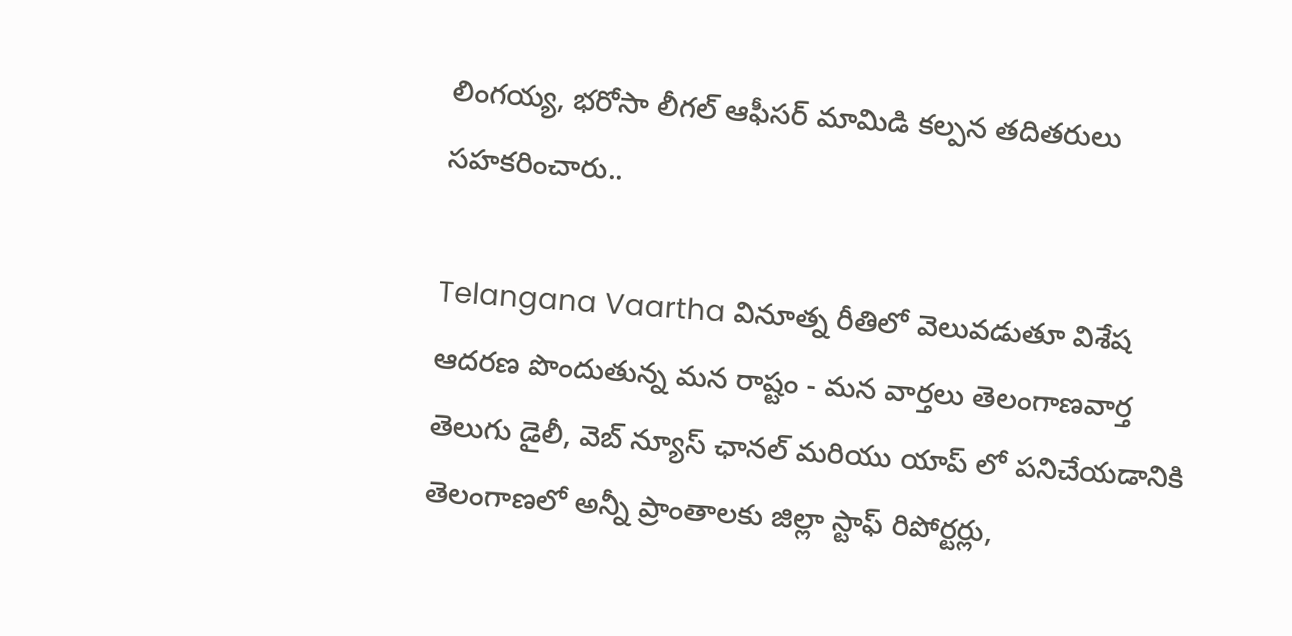లింగయ్య, భరోసా లీగల్ ఆఫీసర్ మామిడి కల్పన తదితరులు సహకరించారు..

Telangana Vaartha వినూత్న రీతిలో వెలువడుతూ విశేష ఆదరణ పొందుతున్న మన రాష్టం - మన వార్తలు తెలంగాణవార్త తెలుగు డైలీ, వెబ్ న్యూస్ ఛానల్ మరియు యాప్ లో పనిచేయడానికి తెలంగాణలో అన్నీ ప్రాంతాలకు జిల్లా స్టాఫ్ రిపోర్టర్లు,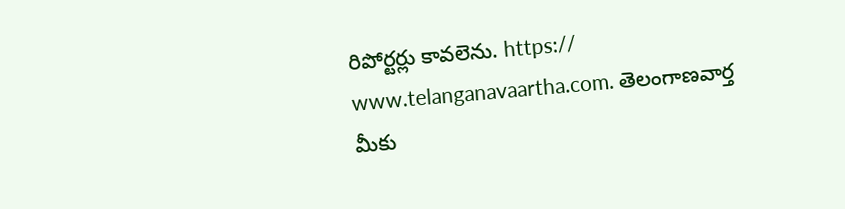రిపోర్టర్లు కావలెను. https:// www.telanganavaartha.com. తెలంగాణవార్త మీకు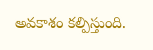అవకాశం కల్పిస్తుంది.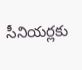సీనియర్లకు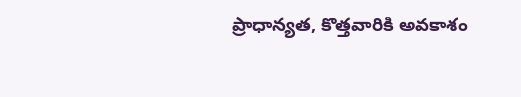ప్రాధాన్యత, కొత్తవారికి అవకాశం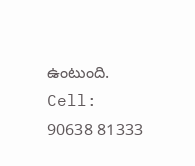ఉంటుంది. Cell: 90638 81333